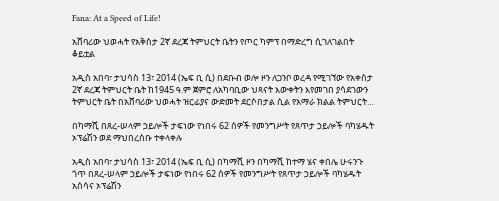Fana: At a Speed of Life!

አሸባሪው ህወሓት የአቅስታ 2ኛ ደረጃ ትምህርት ቤትን የጦር ካምፕ በማድረግ ሲገለገልበት ቆይቷል

አዲስ አበባ፣ ታህሳስ 13፣ 2014 (ኤፍ ቢ ሲ) በደቡብ ወሎ ዞን ለጋንቦ ወረዳ የሚገኘው የአቀስታ 2ኛ ደረጃ ትምህርት ቤት ከ1945 ዓ.ም ጀምሮ ለአካባቢው ህጻናት እውቀትን እየመገበ ያሳደገውን ትምህርት ቤት በአሸባሪው ህወሓት ዝርፊያና ውድመት ደርሶበታል ሲል የአማራ ክልል ትምህርት…

በካማሺ በጸረ-ሠላም ኃይሎች ታፍነው የነበሩ 62 ሰዎች የመንግሥት የጸጥታ ኃይሎች ባካሄዱት ኦፕሬሽን ወደ ማህበረሰቡ ተቀላቀሉ

አዲስ አበባ፣ ታህሳስ 13፣ 2014 (ኤፍ ቢ ሲ) በካማሺ ዞን በካማሺ ከተማ ሄና ቀበሌ ሁሩንጉ ጎጥ በጸረ-ሠላም ኃይሎች ታፍነው የነበሩ 62 ሰዎች የመንግሥት የጸጥታ ኃይሎች ባካሄዱት አሰሳና ኦፕሬሽን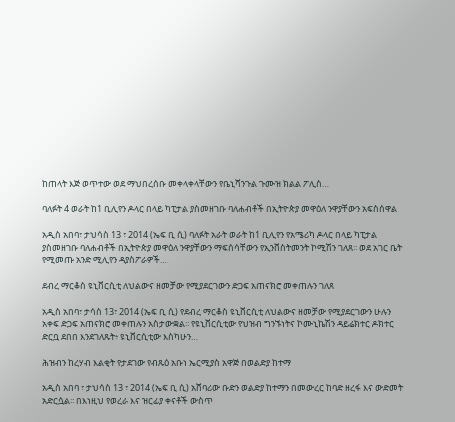ከጠላት እጅ ወጥተው ወደ ማህበረሰቡ መቀላቀላቸውን የቤኒሻንጉል ጉሙዝ ክልል ፖሊስ…

ባለፉት 4 ወራት ከ1 ቢሊየን ዶላር በላይ ካፒታል ያስመዘገቡ ባለሐብቶች በኢትዮጵያ መዋዕለ ንዋያቸውን አፍስሰዋል

አዲስ አበባ፣ ታህሳስ 13 ፣ 2014 (ኤፍ ቢ ሲ) ባለፉት አራት ወራት ከ1 ቢሊየን የአሜሪካ ዶላር በላይ ካፒታል ያስመዘገቡ ባለሐብቶች በኢትዮጵያ መዋዕለ ንዋያቸውን ማፍሰሳቸውን የኢንቨስትመንት ኮሚሽን ገለጸ፡፡ ወደ አገር ቤት የሚመጡ አንድ ሚሊየን ዳያስፖራዎች…

ደብረ ማርቆስ ዩኒቨርሲቲ ለህልውና ዘመቻው የሚያደርገውን ድጋፍ አጠናክሮ መቀጠሉን ገለጸ

አዲስ አበባ፣ ታሳስ 13፣ 2014 (ኤፍ ቢ ሲ) የደብረ ማርቆስ ዩኒቨርሲቲ ለህልውና ዘመቻው የሚያደርገውን ሁሉን አቀፍ ድጋፍ አጠናክሮ መቀጠሉን አስታውቋል፡፡ የዩኒቨርሲቲው የህዝብ ግንኙነትና ኮሙኒኬሽን ዳይሬክተር ዶክተር ድርቧ ደበበ እንደገለጹት፥ ዩኒቨርሲቲው እስካሁን…

ሕዝብን ከረሃብ እልቂት የታደገው የብጹዕ አቡነ ኤርሚያስ አዋጅ በወልድያ ከተማ

አዲስ አበባ ፣ ታህሳስ 13 ፣ 2014 (ኤፍ ቢ ሲ) አሸባሪው ቡድን ወልድያ ከተማን በመውረር ከባድ ዘረፋ እና ውድመት አድርሷል፡፡ በእነዚህ የወረራ እና ዝርፊያ ቀናቶች ውስጥ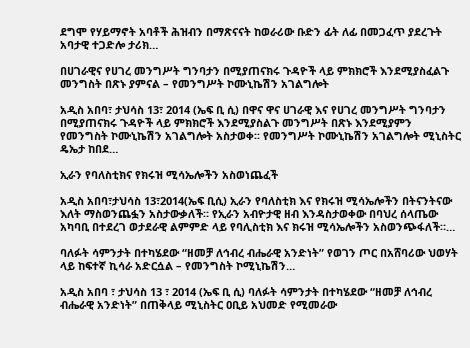ደግሞ የሃይማኖት አባቶች ሕዝብን በማጽናናት ከወራሪው ቡድን ፊት ለፊ በመጋፈጥ ያደረጉት አባታዊ ተጋድሎ ታሪክ…

በሀገራዊና የሀገረ መንግሥት ግንባታን በሚያጠናክሩ ጉዳዮች ላይ ምክክሮች እንደሚያስፈልጉ መንግስት በጽኑ ያምናል – የመንግሥት ኮሙኒኬሽን አገልግሎት

አዲስ አበባ፣ ታህሳስ 13፣ 2014 (ኤፍ ቢ ሲ) በዋና ዋና ሀገራዊ እና የሀገረ መንግሥት ግንባታን በሚያጠናክሩ ጉዳዮች ላይ ምክክሮች እንደሚያስልጉ መንግሥት በጽኑ እንደሚያምን የመንግስት ኮሙኒኬሽን አገልግሎት አስታወቀ፡፡ የመንግሥት ኮሙኒኬሽን አገልግሎት ሚኒስትር ዴኤታ ከበደ…

ኢራን የባለስቲክና የክሩዝ ሚሳኤሎችን አስወነጨፈች

አዲስ አበባ፣ታህሳስ 13፣2014(ኤፍ ቢሲ) ኢራን የባለስቲክ እና የክሩዝ ሚሳኤሎችን በትናንትናው እለት ማስወንጨፏን አስታውቃለች። የኢራን አብዮታዊ ዘብ እንዳስታወቀው በባህረ ሰላጤው አካባቢ በተደረገ ወታደራዊ ልምምድ ላይ የባሊስቲክ እና ክሩዝ ሚሳኤሎችን አስወንጭፋለች።…

ባለፉት ሳምንታት በተካሄደው “ዘመቻ ለኅብረ ብሔራዊ አንድነት” የወገን ጦር በአሸባሪው ህወሃት ላይ ከፍተኛ ኪሳራ አድርሷል – የመንግስት ኮሚኒኬሽን…

አዲስ አበባ ፣ ታህሳስ 13 ፣ 2014 (ኤፍ ቢ ሲ) ባለፉት ሳምንታት በተካሄደው “ዘመቻ ለኅብረ ብሔራዊ አንድነት” በጠቅላይ ሚኒስትር ዐቢይ አህመድ የሚመራው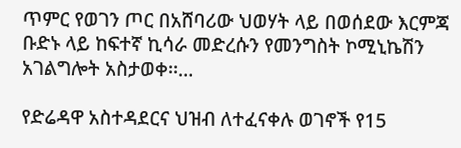ጥምር የወገን ጦር በአሸባሪው ህወሃት ላይ በወሰደው እርምጃ ቡድኑ ላይ ከፍተኛ ኪሳራ መድረሱን የመንግስት ኮሚኒኬሽን አገልግሎት አስታወቀ፡፡…

የድሬዳዋ አስተዳደርና ህዝብ ለተፈናቀሉ ወገኖች የ15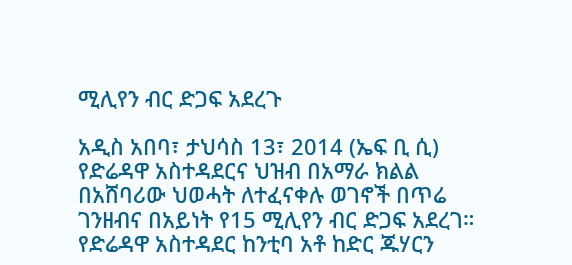ሚሊየን ብር ድጋፍ አደረጉ

አዲስ አበባ፣ ታህሳስ 13፣ 2014 (ኤፍ ቢ ሲ) የድሬዳዋ አስተዳደርና ህዝብ በአማራ ክልል በአሸባሪው ህወሓት ለተፈናቀሉ ወገኖች በጥሬ ገንዘብና በአይነት የ15 ሚሊየን ብር ድጋፍ አደረገ። የድሬዳዋ አስተዳደር ከንቲባ አቶ ከድር ጁሃርን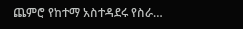ጨምሮ የከተማ አስተዳደሩ የስራ…